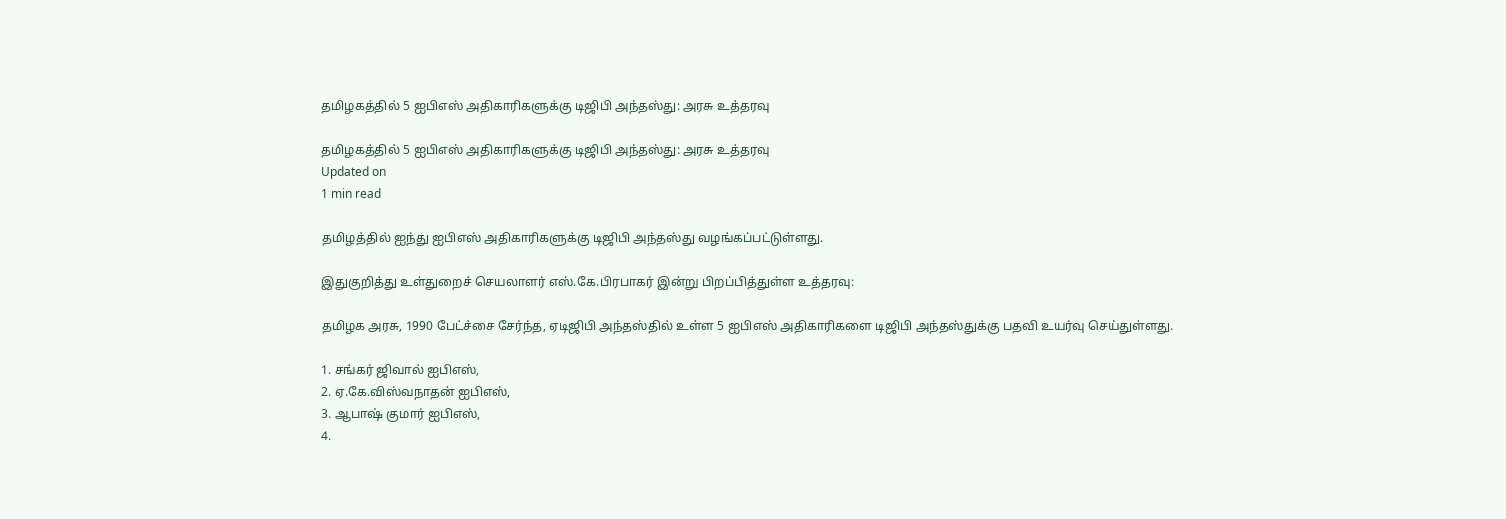தமிழகத்தில் 5 ஐபிஎஸ் அதிகாரிகளுக்கு டிஜிபி அந்தஸ்து: அரசு உத்தரவு

தமிழகத்தில் 5 ஐபிஎஸ் அதிகாரிகளுக்கு டிஜிபி அந்தஸ்து: அரசு உத்தரவு
Updated on
1 min read

தமிழத்தில் ஐந்து ஐபிஎஸ் அதிகாரிகளுக்கு டிஜிபி அந்தஸ்து வழங்கப்பட்டுள்ளது.

இதுகுறித்து உள்துறைச் செயலாளர் எஸ்.கே.பிரபாகர் இன்று பிறப்பித்துள்ள உத்தரவு:

தமிழக அரசு, 1990 பேட்ச்சை சேர்ந்த, ஏடிஜிபி அந்தஸ்தில் உள்ள 5 ஐபிஎஸ் அதிகாரிகளை டிஜிபி அந்தஸ்துக்கு பதவி உயர்வு செய்துள்ளது.

1. சங்கர் ஜிவால் ஐபிஎஸ்,
2. ஏ.கே.விஸ்வநாதன் ஐபிஎஸ்,
3. ஆபாஷ் குமார் ஐபிஎஸ்,
4.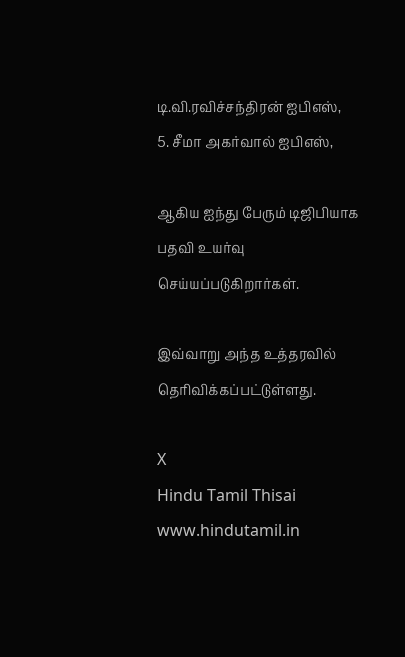டி.வி.ரவிச்சந்திரன் ஐபிஎஸ்,
5. சீமா அகர்வால் ஐபிஎஸ்,

ஆகிய ஐந்து பேரும் டிஜிபியாக பதவி உயர்வு செய்யப்படுகிறார்கள்.

இவ்வாறு அந்த உத்தரவில் தெரிவிக்கப்பட்டுள்ளது.

X
Hindu Tamil Thisai
www.hindutamil.in